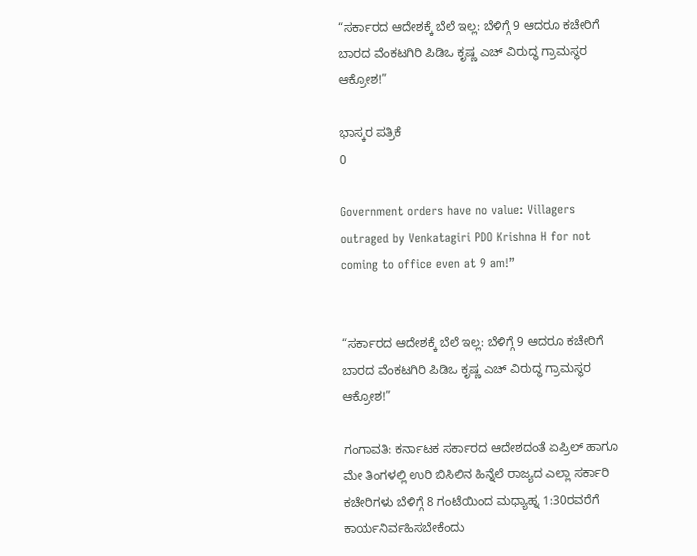“ಸರ್ಕಾರದ ಆದೇಶಕ್ಕೆ ಬೆಲೆ ಇಲ್ಲ: ಬೆಳಿಗ್ಗೆ 9 ಆದರೂ ಕಚೇರಿಗೆ ಬಾರದ ವೆಂಕಟಗಿರಿ ಪಿಡಿಒ ಕೃಷ್ಣ ಎಚ್ ವಿರುದ್ಧ ಗ್ರಾಮಸ್ಥರ ಆಕ್ರೋಶ!”

ಭಾಸ್ಕರ ಪತ್ರಿಕೆ
0

Government orders have no value: Villagers outraged by Venkatagiri PDO Krishna H for not coming to office even at 9 am!”


“ಸರ್ಕಾರದ ಆದೇಶಕ್ಕೆ ಬೆಲೆ ಇಲ್ಲ: ಬೆಳಿಗ್ಗೆ 9 ಆದರೂ ಕಚೇರಿಗೆ ಬಾರದ ವೆಂಕಟಗಿರಿ ಪಿಡಿಒ ಕೃಷ್ಣ ಎಚ್ ವಿರುದ್ಧ ಗ್ರಾಮಸ್ಥರ ಆಕ್ರೋಶ!”

ಗಂಗಾವತಿ: ಕರ್ನಾಟಕ ಸರ್ಕಾರದ ಆದೇಶದಂತೆ ಏಪ್ರಿಲ್ ಹಾಗೂ ಮೇ ತಿಂಗಳಲ್ಲಿ ಉರಿ ಬಿಸಿಲಿನ ಹಿನ್ನೆಲೆ ರಾಜ್ಯದ ಎಲ್ಲಾ ಸರ್ಕಾರಿ ಕಚೇರಿಗಳು ಬೆಳಿಗ್ಗೆ 8 ಗಂಟೆಯಿಂದ ಮಧ್ಯಾಹ್ನ 1:30ರವರೆಗೆ ಕಾರ್ಯನಿರ್ವಹಿಸಬೇಕೆಂದು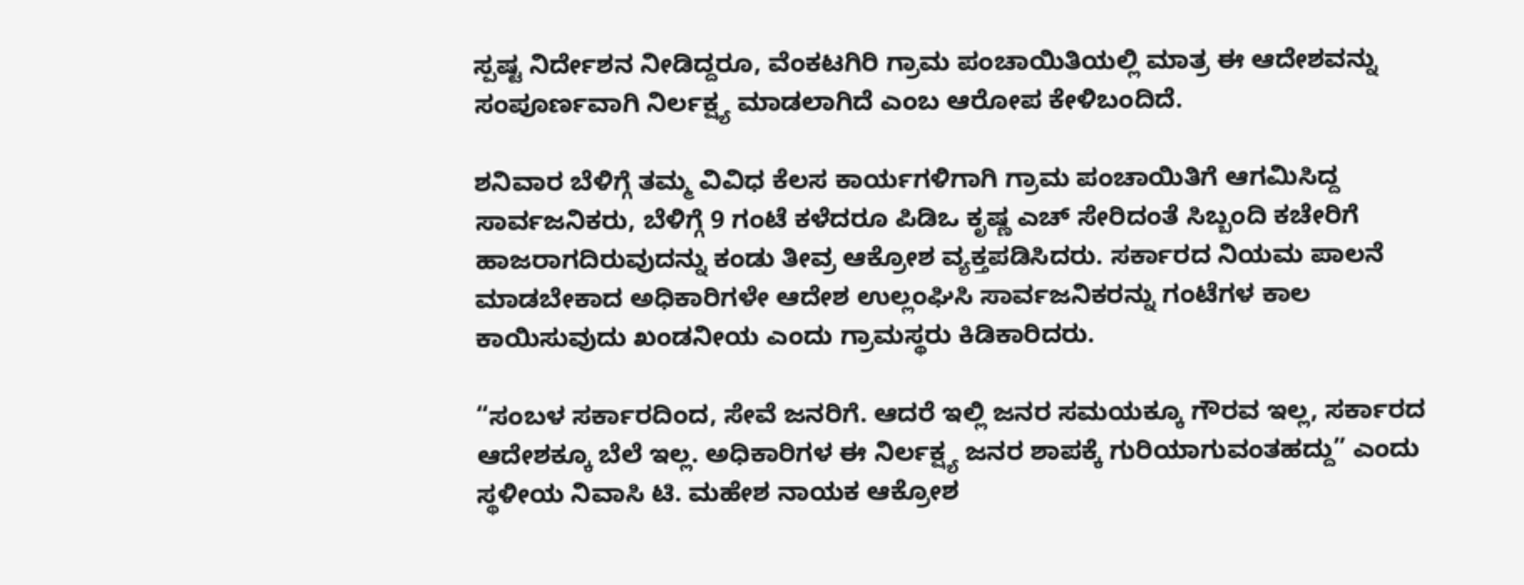ಸ್ಪಷ್ಟ ನಿರ್ದೇಶನ ನೀಡಿದ್ದರೂ, ವೆಂಕಟಗಿರಿ ಗ್ರಾಮ ಪಂಚಾಯಿತಿಯಲ್ಲಿ ಮಾತ್ರ ಈ ಆದೇಶವನ್ನು ಸಂಪೂರ್ಣವಾಗಿ ನಿರ್ಲಕ್ಷ್ಯ ಮಾಡಲಾಗಿದೆ ಎಂಬ ಆರೋಪ ಕೇಳಿಬಂದಿದೆ.

ಶನಿವಾರ ಬೆಳಿಗ್ಗೆ ತಮ್ಮ ವಿವಿಧ ಕೆಲಸ ಕಾರ್ಯಗಳಿಗಾಗಿ ಗ್ರಾಮ ಪಂಚಾಯಿತಿಗೆ ಆಗಮಿಸಿದ್ದ ಸಾರ್ವಜನಿಕರು, ಬೆಳಿಗ್ಗೆ 9 ಗಂಟೆ ಕಳೆದರೂ ಪಿಡಿಒ ಕೃಷ್ಣ ಎಚ್ ಸೇರಿದಂತೆ ಸಿಬ್ಬಂದಿ ಕಚೇರಿಗೆ ಹಾಜರಾಗದಿರುವುದನ್ನು ಕಂಡು ತೀವ್ರ ಆಕ್ರೋಶ ವ್ಯಕ್ತಪಡಿಸಿದರು. ಸರ್ಕಾರದ ನಿಯಮ ಪಾಲನೆ ಮಾಡಬೇಕಾದ ಅಧಿಕಾರಿಗಳೇ ಆದೇಶ ಉಲ್ಲಂಘಿಸಿ ಸಾರ್ವಜನಿಕರನ್ನು ಗಂಟೆಗಳ ಕಾಲ ಕಾಯಿಸುವುದು ಖಂಡನೀಯ ಎಂದು ಗ್ರಾಮಸ್ಥರು ಕಿಡಿಕಾರಿದರು.

“ಸಂಬಳ ಸರ್ಕಾರದಿಂದ, ಸೇವೆ ಜನರಿಗೆ. ಆದರೆ ಇಲ್ಲಿ ಜನರ ಸಮಯಕ್ಕೂ ಗೌರವ ಇಲ್ಲ, ಸರ್ಕಾರದ ಆದೇಶಕ್ಕೂ ಬೆಲೆ ಇಲ್ಲ. ಅಧಿಕಾರಿಗಳ ಈ ನಿರ್ಲಕ್ಷ್ಯ ಜನರ ಶಾಪಕ್ಕೆ ಗುರಿಯಾಗುವಂತಹದ್ದು” ಎಂದು ಸ್ಥಳೀಯ ನಿವಾಸಿ ಟಿ. ಮಹೇಶ ನಾಯಕ ಆಕ್ರೋಶ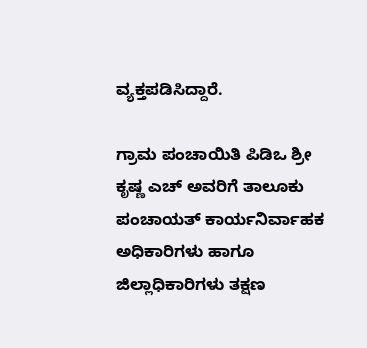ವ್ಯಕ್ತಪಡಿಸಿದ್ದಾರೆ.

ಗ್ರಾಮ ಪಂಚಾಯಿತಿ ಪಿಡಿಒ ಶ್ರೀ ಕೃಷ್ಣ ಎಚ್ ಅವರಿಗೆ ತಾಲೂಕು ಪಂಚಾಯತ್ ಕಾರ್ಯನಿರ್ವಾಹಕ ಅಧಿಕಾರಿಗಳು ಹಾಗೂ ಜಿಲ್ಲಾಧಿಕಾರಿಗಳು ತಕ್ಷಣ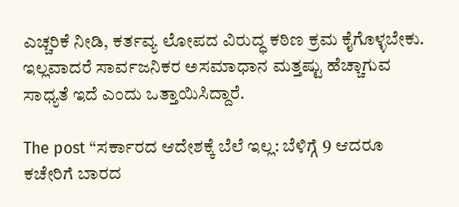ಎಚ್ಚರಿಕೆ ನೀಡಿ, ಕರ್ತವ್ಯ ಲೋಪದ ವಿರುದ್ಧ ಕಠಿಣ ಕ್ರಮ ಕೈಗೊಳ್ಳಬೇಕು. ಇಲ್ಲವಾದರೆ ಸಾರ್ವಜನಿಕರ ಅಸಮಾಧಾನ ಮತ್ತಷ್ಟು ಹೆಚ್ಚಾಗುವ ಸಾಧ್ಯತೆ ಇದೆ ಎಂದು ಒತ್ತಾಯಿಸಿದ್ದಾರೆ.

The post “ಸರ್ಕಾರದ ಆದೇಶಕ್ಕೆ ಬೆಲೆ ಇಲ್ಲ: ಬೆಳಿಗ್ಗೆ 9 ಆದರೂ ಕಚೇರಿಗೆ ಬಾರದ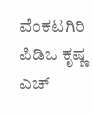ವೆಂಕಟಗಿರಿ ಪಿಡಿಒ ಕೃಷ್ಣ ಎಚ್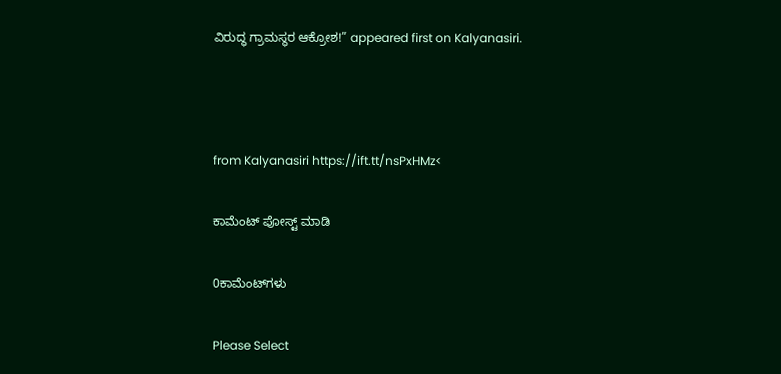ವಿರುದ್ಧ ಗ್ರಾಮಸ್ಥರ ಆಕ್ರೋಶ!” appeared first on Kalyanasiri.



from Kalyanasiri https://ift.tt/nsPxHMz<

ಕಾಮೆಂಟ್‌‌ ಪೋಸ್ಟ್‌ ಮಾಡಿ

0ಕಾಮೆಂಟ್‌ಗಳು

Please Select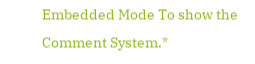Embedded Mode To show the Comment System.*